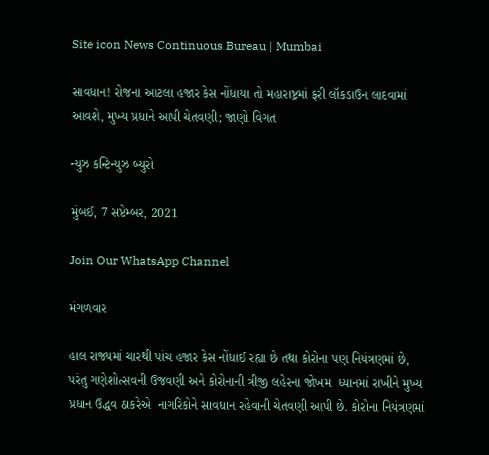Site icon News Continuous Bureau | Mumbai

સાવધાન! રોજના આટલા હજાર કેસ નોંધાયા તો મહારાષ્ટ્રમાં ફરી લૉકડાઉન લાદવામાં આવશે, મુખ્ય પ્રધાને આપી ચેતવણી; જાણો વિગત

ન્યુઝ કન્ટિન્યુઝ બ્યુરો

મુંબઈ, 7 સપ્ટેમ્બર, 2021

Join Our WhatsApp Channel

મંગળવાર

હાલ રાજ્યમાં ચારથી પાંચ હજાર કેસ નોંધાઈ રહ્યા છે તથા કોરોના પણ નિયંત્રણમાં છે, પરંતુ ગણેશોત્સવની ઉજવણી અને કોરોનાની ત્રીજી લહેરના જોખમ  ધ્યાનમાં રાખીને મુખ્ય પ્રધાન ઉદ્ધવ ઠાકરેએ  નાગરિકોને સાવધાન રહેવાની ચેતવણી આપી છે. કોરોના નિયંત્રણમાં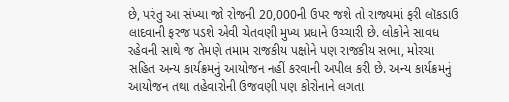છે, પરંતુ આ સંખ્યા જો રોજની 20,000ની ઉપર જશે તો રાજ્યમાં ફરી લૉકડાઉ લાદવાની ફરજ પડશે એવી ચેતવણી મુખ્ય પ્રધાને ઉચ્ચારી છે. લોકોને સાવધ રહેવની સાથે જ તેમણે તમામ રાજકીય પક્ષોને પણ રાજકીય સભા, મોરચા સહિત અન્ય કાર્યક્રમનું આયોજન નહીં કરવાની અપીલ કરી છે. અન્ય કાર્યક્રમનું આયોજન તથા તહેવારોની ઉજવણી પણ કોરોનાને લગતા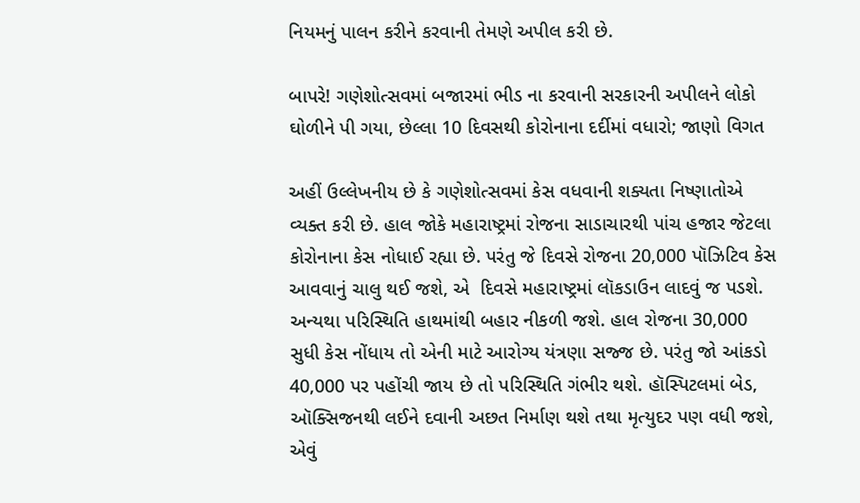નિયમનું પાલન કરીને કરવાની તેમણે અપીલ કરી છે.

બાપરે! ગણેશોત્સવમાં બજારમાં ભીડ ના કરવાની સરકારની અપીલને લોકો ઘોળીને પી ગયા, છેલ્લા 10 દિવસથી કોરોનાના દર્દીમાં વધારો; જાણો વિગત

અહીં ઉલ્લેખનીય છે કે ગણેશોત્સવમાં કેસ વધવાની શક્યતા નિષ્ણાતોએ વ્યક્ત કરી છે. હાલ જોકે મહારાષ્ટ્રમાં રોજના સાડાચારથી પાંચ હજાર જેટલા કોરોનાના કેસ નોધાઈ રહ્યા છે. પરંતુ જે દિવસે રોજના 20,000 પૉઝિટિવ કેસ આવવાનું ચાલુ થઈ જશે, એ  દિવસે મહારાષ્ટ્રમાં લૉકડાઉન લાદવું જ પડશે. અન્યથા પરિસ્થિતિ હાથમાંથી બહાર નીકળી જશે. હાલ રોજના 30,000 સુધી કેસ નોંધાય તો એની માટે આરોગ્ય યંત્રણા સજ્જ છે. પરંતુ જો આંકડો 40,000 પર પહોંચી જાય છે તો પરિસ્થિતિ ગંભીર થશે. હૉસ્પિટલમાં બેડ, ઑક્સિજનથી લઈને દવાની અછત નિર્માણ થશે તથા મૃત્યુદર પણ વધી જશે, એવું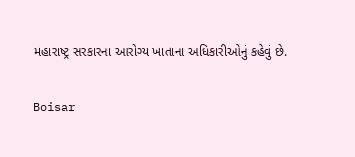મહારાષ્ટ્ર સરકારના આરોગ્ય ખાતાના અધિકારીઓનું કહેવું છે.

Boisar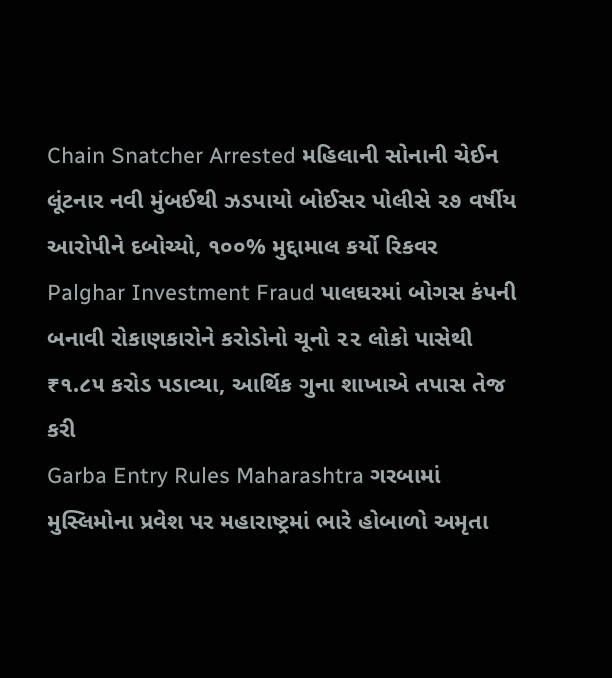Chain Snatcher Arrested મહિલાની સોનાની ચેઈન લૂંટનાર નવી મુંબઈથી ઝડપાયો બોઈસર પોલીસે ૨૭ વર્ષીય આરોપીને દબોચ્યો, ૧૦૦% મુદ્દામાલ કર્યો રિકવર
Palghar Investment Fraud પાલઘરમાં બોગસ કંપની બનાવી રોકાણકારોને કરોડોનો ચૂનો ૨૨ લોકો પાસેથી ₹૧.૮૫ કરોડ પડાવ્યા, આર્થિક ગુના શાખાએ તપાસ તેજ કરી
Garba Entry Rules Maharashtra ગરબામાં મુસ્લિમોના પ્રવેશ પર મહારાષ્ટ્રમાં ભારે હોબાળો અમૃતા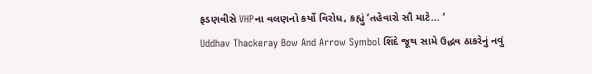ફડણવીસે VHPના વલણનો કર્યો વિરોધ, કહ્યું ‘તહેવારો સૌ માટે… ‘
Uddhav Thackeray Bow And Arrow Symbol શિંદે જૂથ સામે ઉદ્ધવ ઠાકરેનું નવું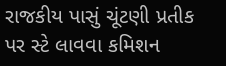રાજકીય પાસું ચૂંટણી પ્રતીક પર સ્ટે લાવવા કમિશન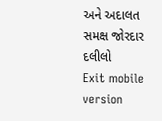અને અદાલત સમક્ષ જોરદાર દલીલો
Exit mobile version